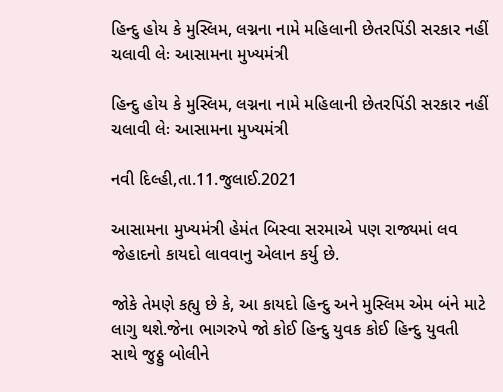હિન્દુ હોય કે મુસ્લિમ, લગ્નના નામે મહિલાની છેતરપિંડી સરકાર નહીં ચલાવી લેઃ આસામના મુખ્યમંત્રી

હિન્દુ હોય કે મુસ્લિમ, લગ્નના નામે મહિલાની છેતરપિંડી સરકાર નહીં ચલાવી લેઃ આસામના મુખ્યમંત્રી

નવી દિલ્હી,તા.11.જુલાઈ.2021

આસામના મુખ્યમંત્રી હેમંત બિસ્વા સરમાએ પણ રાજ્યમાં લવ જેહાદનો કાયદો લાવવાનુ એલાન કર્યુ છે.

જોકે તેમણે કહ્યુ છે કે, આ કાયદો હિન્દુ અને મુસ્લિમ એમ બંને માટે લાગુ થશે.જેના ભાગરુપે જો કોઈ હિન્દુ યુવક કોઈ હિન્દુ યુવતી સાથે જુઠ્ઠુ બોલીને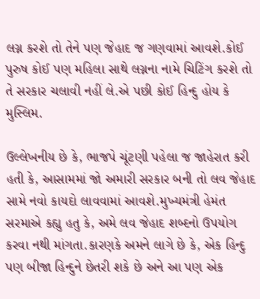લગ્ન કરશે તો તેને પણ જેહાદ જ ગણવામાં આવશે.કોઈ પુરુષ કોઈ પણ મહિલા સાથે લગ્નના નામે ચિટિંગ કરશે તો તે સરકાર ચલાવી નહીં લે.એ પછી કોઈ હિન્દુ હોય કે મુસ્લિમ.

ઉલ્લેખનીય છે કે, ભાજપે ચૂંટણી પહેલા જ જાહેરાત કરી હતી કે, આસામમાં જો અમારી સરકાર બની તો લવ જેહાદ સામે નવો કાયદો લાવવામાં આવશે.મુખ્યમંત્રી હેમંત સરમાએ કહ્યુ હતુ કે, અમે લવ જેહાદ શબ્દનો ઉપયોગ કરવા નથી માંગતા.કારણકે અમને લાગે છે કે, એક હિન્દુ પણ બીજા હિન્દુને છેતરી શકે છે અને આ પણ એક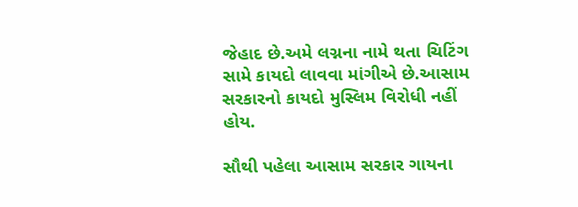જેહાદ છે.અમે લગ્નના નામે થતા ચિટિંગ સામે કાયદો લાવવા માંગીએ છે.આસામ સરકારનો કાયદો મુસ્લિમ વિરોધી નહીં હોય.

સૌથી પહેલા આસામ સરકાર ગાયના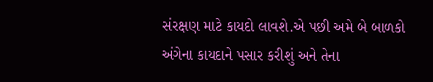સંરક્ષણ માટે કાયદો લાવશે.એ પછી અમે બે બાળકો અંગેના કાયદાને પસાર કરીશું અને તેના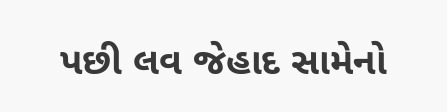પછી લવ જેહાદ સામેનો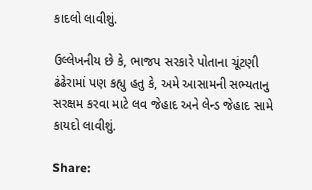કાદલો લાવીશું.

ઉલ્લેખનીય છે કે, ભાજપ સરકારે પોતાના ચૂંટણી ઢંઢેરામાં પણ કહ્યુ હતુ કે, અમે આસામની સભ્યતાનુ સરક્ષમ કરવા માટે લવ જેહાદ અને લેન્ડ જેહાદ સામે કાયદો લાવીશું.

Share: